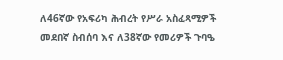ለ46ኛው የአፍሪካ ሕብረት የሥራ አስፈጻሚዎች መደበኛ ስብሰባ እና ለ38ኛው የመሪዎች ጉባዔ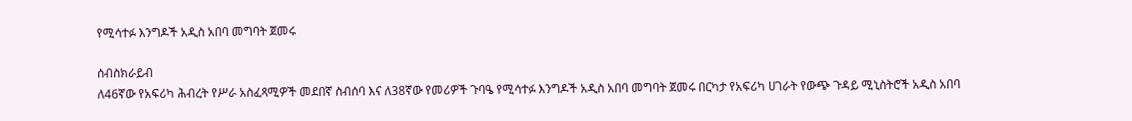የሚሳተፉ እንግዶች አዲስ አበባ መግባት ጀመሩ

ሰብስክራይብ
ለ46ኛው የአፍሪካ ሕብረት የሥራ አስፈጻሚዎች መደበኛ ስብሰባ እና ለ38ኛው የመሪዎች ጉባዔ የሚሳተፉ እንግዶች አዲስ አበባ መግባት ጀመሩ በርካታ የአፍሪካ ሀገራት የውጭ ጉዳይ ሚኒስትሮች አዲስ አበባ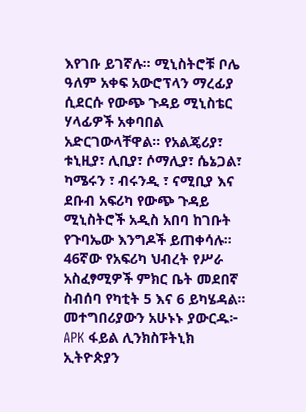እየገቡ ይገኛሉ። ሚኒስትሮቹ ቦሌ ዓለም አቀፍ አውሮፕላን ማረፊያ ሲደርሱ የውጭ ጉዳይ ሚኒስቴር ሃላፊዎች አቀባበል አድርገውላቸዋል። የአልጄሪያ፣ ቱኒዚያ፣ ሊቢያ፣ ሶማሊያ፣ ሴኔጋል፣ ካሜሩን ፣ ብሩንዲ ፣ ናሚቢያ እና ደቡብ አፍሪካ የውጭ ጉዳይ ሚኒስትሮች አዲስ አበባ ከገቡት የጉባኤው እንግዶች ይጠቀሳሉ። 46ኛው የአፍሪካ ህብረት የሥራ አስፈፃሚዎች ምክር ቤት መደበኛ ስብሰባ የካቲት 5 እና 6 ይካሄዳል። መተግበሪያውን አሁኑኑ ያውርዱ፦ APK ፋይል ሊንክስፑትኒክ ኢትዮጵያን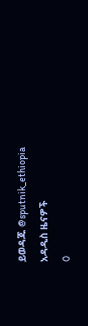ይወዳጁ @sputnik_ethiopia
አዳዲስ ዜናዎች
0